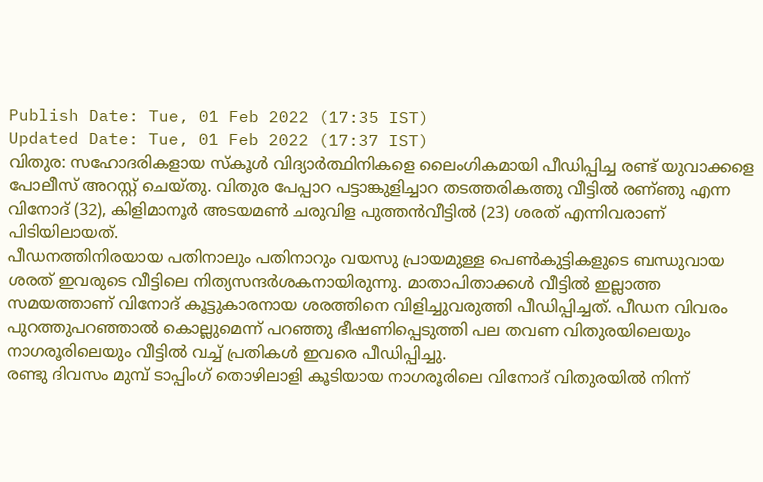Publish Date: Tue, 01 Feb 2022 (17:35 IST)
Updated Date: Tue, 01 Feb 2022 (17:37 IST)
വിതുര: സഹോദരികളായ സ്കൂൾ വിദ്യാർത്ഥിനികളെ ലൈംഗികമായി പീഡിപ്പിച്ച രണ്ട് യുവാക്കളെ പോലീസ് അറസ്റ്റ് ചെയ്തു. വിതുര പേപ്പാറ പട്ടാങ്കുളിച്ചാറ തടത്തരികത്തു വീട്ടിൽ രണ്ഞു എന്ന വിനോദ് (32), കിളിമാനൂർ അടയമൺ ചരുവിള പുത്തൻവീട്ടിൽ (23) ശരത് എന്നിവരാണ് പിടിയിലായത്.
പീഡനത്തിനിരയായ പതിനാലും പതിനാറും വയസു പ്രായമുള്ള പെൺകുട്ടികളുടെ ബന്ധുവായ ശരത് ഇവരുടെ വീട്ടിലെ നിത്യസന്ദർശകനായിരുന്നു. മാതാപിതാക്കൾ വീട്ടിൽ ഇല്ലാത്ത സമയത്താണ് വിനോദ് കൂട്ടുകാരനായ ശരത്തിനെ വിളിച്ചുവരുത്തി പീഡിപ്പിച്ചത്. പീഡന വിവരം പുറത്തുപറഞ്ഞാൽ കൊല്ലുമെന്ന് പറഞ്ഞു ഭീഷണിപ്പെടുത്തി പല തവണ വിതുരയിലെയും നാഗരൂരിലെയും വീട്ടിൽ വച്ച് പ്രതികൾ ഇവരെ പീഡിപ്പിച്ചു.
രണ്ടു ദിവസം മുമ്പ് ടാപ്പിംഗ് തൊഴിലാളി കൂടിയായ നാഗരൂരിലെ വിനോദ് വിതുരയിൽ നിന്ന്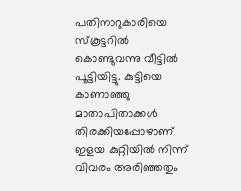പതിനാറുകാരിയെ സ്കൂട്ടറിൽ കൊണ്ടുവന്നു വീട്ടിൽ പൂട്ടിയിട്ടു. കുട്ടിയെ കാണാഞ്ഞു മാതാപിതാക്കൾ തിരക്കിയപ്പോഴാണ് ഇളയ കുറ്റിയിൽ നിന്ന് വിവരം അരിഞ്ഞതും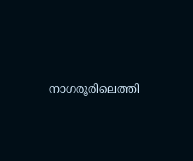നാഗരൂരിലെത്തി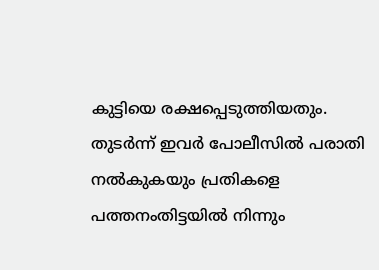കുട്ടിയെ രക്ഷപ്പെടുത്തിയതും.
തുടർന്ന് ഇവർ പോലീസിൽ പരാതി നൽകുകയും പ്രതികളെ പത്തനംതിട്ടയിൽ നിന്നും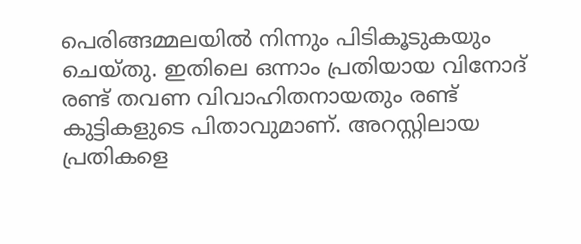പെരിങ്ങമ്മലയിൽ നിന്നും പിടികൂടുകയും ചെയ്തു. ഇതിലെ ഒന്നാം പ്രതിയായ വിനോദ് രണ്ട് തവണ വിവാഹിതനായതും രണ്ട് കുട്ടികളുടെ പിതാവുമാണ്. അറസ്റ്റിലായ പ്രതികളെ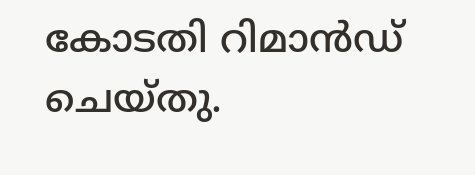കോടതി റിമാൻഡ് ചെയ്തു.